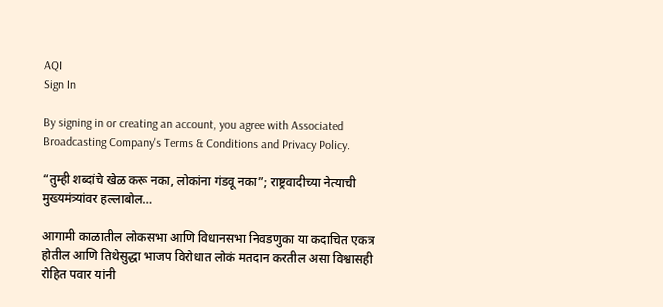AQI
Sign In

By signing in or creating an account, you agree with Associated Broadcasting Company's Terms & Conditions and Privacy Policy.

“तुम्ही शब्दांचे खेळ करू नका, लोकांना गंडवू नका”; राष्ट्रवादीच्या नेत्याची मुख्यमंत्र्यांवर हल्लाबोल…

आगामी काळातील लोकसभा आणि विधानसभा निवडणुका या कदाचित एकत्र होतील आणि तिथेसुद्धा भाजप विरोधात लोकं मतदान करतील असा विश्वासही रोहित पवार यांनी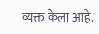व्यक्त केला आहे.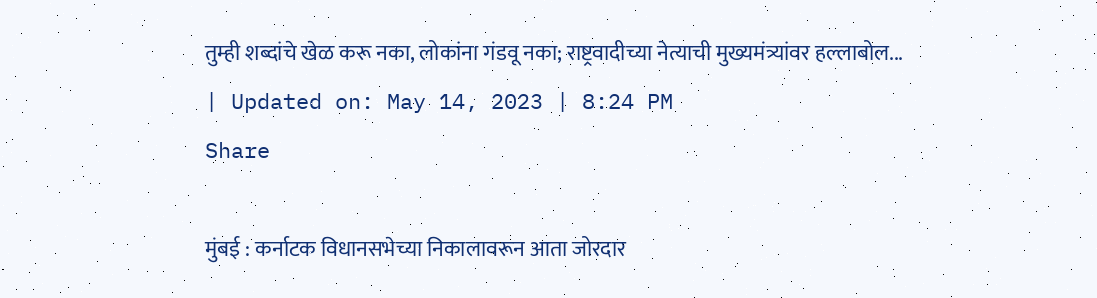तुम्ही शब्दांचे खेळ करू नका, लोकांना गंडवू नका; राष्ट्रवादीच्या नेत्याची मुख्यमंत्र्यांवर हल्लाबोल...
| Updated on: May 14, 2023 | 8:24 PM
Share

मुंबई : कर्नाटक विधानसभेच्या निकालावरून आता जोरदार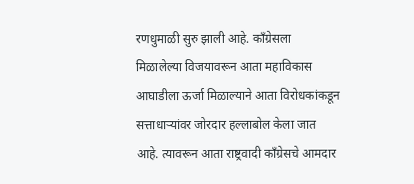रणधुमाळी सुरु झाली आहे. काँग्रेसला मिळालेल्या विजयावरून आता महाविकास आघाडीला ऊर्जा मिळाल्याने आता विरोधकांकडून सत्ताधाऱ्यांवर जोरदार हल्लाबोल केला जात आहे. त्यावरून आता राष्ट्रवादी काँग्रेसचे आमदार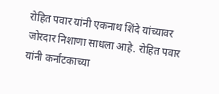रोहित पवार यांनी एकनाथ शिंदे यांच्यावर जोरदार निशाणा साधला आहे. रोहित पवार यांनी कर्नाटकाच्या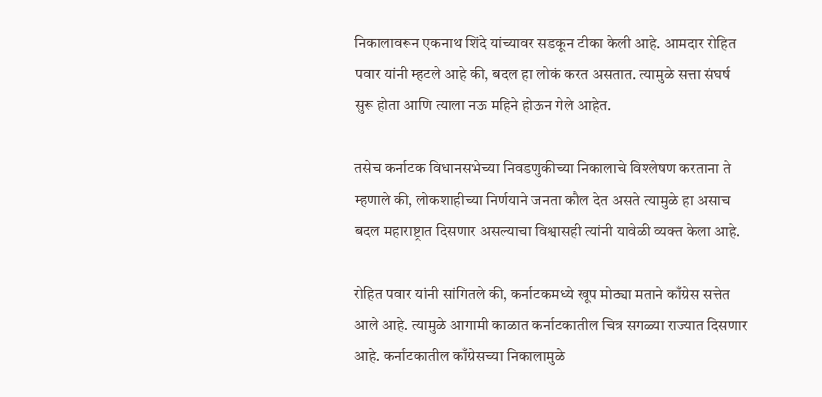निकालावरून एकनाथ शिंदे यांच्यावर सडकून टीका केली आहे. आमदार रोहित पवार यांनी म्हटले आहे की, बदल हा लोकं करत असतात. त्यामुळे सत्ता संघर्ष सुरू होता आणि त्याला नऊ महिने होऊन गेले आहेत.

तसेच कर्नाटक विधानसभेच्या निवडणुकीच्या निकालाचे विश्लेषण करताना ते म्हणाले की, लोकशाहीच्या निर्णयाने जनता कौल देत असते त्यामुळे हा असाच बदल महाराष्ट्रात दिसणार असल्याचा विश्वासही त्यांनी यावेळी व्यक्त केला आहे.

रोहित पवार यांनी सांगितले की, कर्नाटकमध्ये खूप मोठ्या मताने काँग्रेस सत्तेत आले आहे. त्यामुळे आगामी काळात कर्नाटकातील चित्र सगळ्या राज्यात दिसणार आहे. कर्नाटकातील काँग्रेसच्या निकालामुळे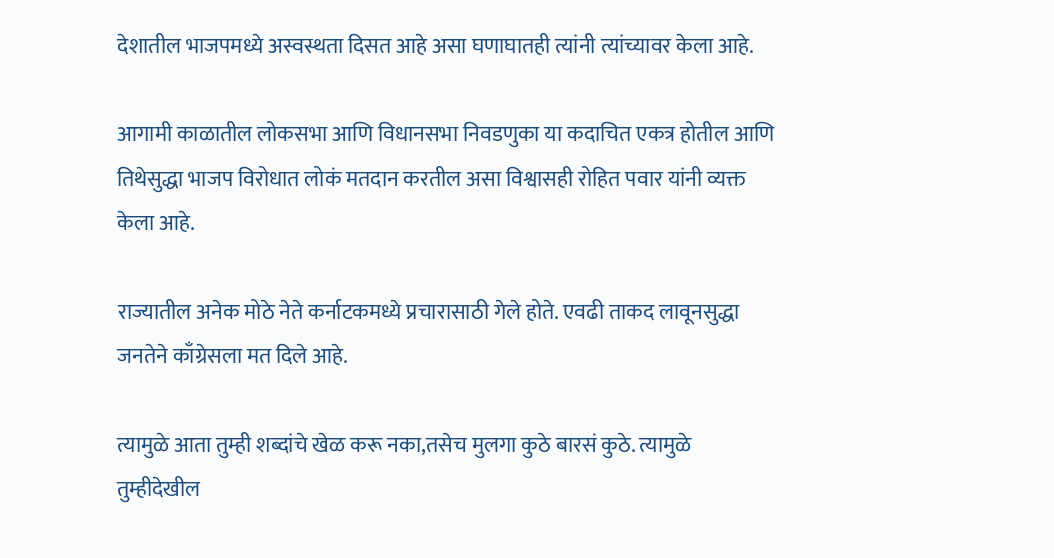देशातील भाजपमध्ये अस्वस्थता दिसत आहे असा घणाघातही त्यांनी त्यांच्यावर केला आहे.

आगामी काळातील लोकसभा आणि विधानसभा निवडणुका या कदाचित एकत्र होतील आणि तिथेसुद्धा भाजप विरोधात लोकं मतदान करतील असा विश्वासही रोहित पवार यांनी व्यक्त केला आहे.

राज्यातील अनेक मोठे नेते कर्नाटकमध्ये प्रचारासाठी गेले होते. एवढी ताकद लावूनसुद्धा जनतेने काँग्रेसला मत दिले आहे.

त्यामुळे आता तुम्ही शब्दांचे खेळ करू नका,तसेच मुलगा कुठे बारसं कुठे. त्यामुळे तुम्हीदेखील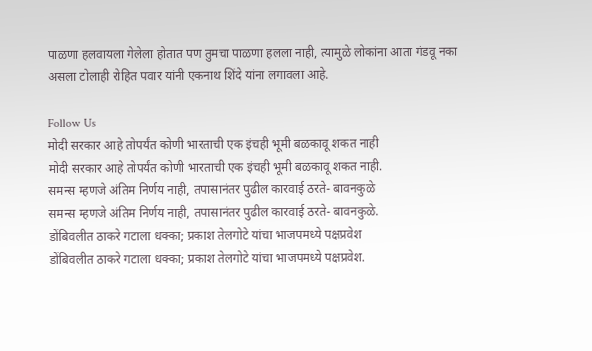पाळणा हलवायला गेलेला होतात पण तुमचा पाळणा हलला नाही, त्यामुळे लोकांना आता गंडवू नका असला टोलाही रोहित पवार यांनी एकनाथ शिंदे यांना लगावला आहे.

Follow Us
मोदी सरकार आहे तोपर्यंत कोणी भारताची एक इंचही भूमी बळकावू शकत नाही
मोदी सरकार आहे तोपर्यंत कोणी भारताची एक इंचही भूमी बळकावू शकत नाही.
समन्स म्हणजे अंतिम निर्णय नाही, तपासानंतर पुढील कारवाई ठरते- बावनकुळे
समन्स म्हणजे अंतिम निर्णय नाही, तपासानंतर पुढील कारवाई ठरते- बावनकुळे.
डोंबिवलीत ठाकरे गटाला धक्का; प्रकाश तेलगोटे यांचा भाजपमध्ये पक्षप्रवेश
डोंबिवलीत ठाकरे गटाला धक्का; प्रकाश तेलगोटे यांचा भाजपमध्ये पक्षप्रवेश.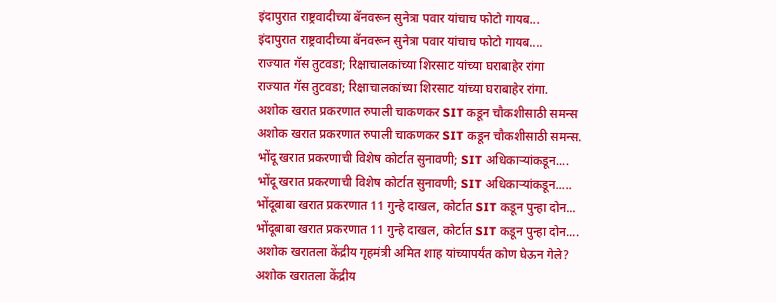इंदापुरात राष्ट्रवादीच्या बॅनवरून सुनेत्रा पवार यांचाच फोटो गायब...
इंदापुरात राष्ट्रवादीच्या बॅनवरून सुनेत्रा पवार यांचाच फोटो गायब....
राज्यात गॅस तुटवडा; रिक्षाचालकांच्या शिरसाट यांच्या घराबाहेर रांगा
राज्यात गॅस तुटवडा; रिक्षाचालकांच्या शिरसाट यांच्या घराबाहेर रांगा.
अशोक खरात प्रकरणात रुपाली चाकणकर SIT कडून चौकशीसाठी समन्स
अशोक खरात प्रकरणात रुपाली चाकणकर SIT कडून चौकशीसाठी समन्स.
भोंदू खरात प्रकरणाची विशेष कोर्टात सुनावणी; SIT अधिकाऱ्यांकडून....
भोंदू खरात प्रकरणाची विशेष कोर्टात सुनावणी; SIT अधिकाऱ्यांकडून.....
भोंदूबाबा खरात प्रकरणात 11 गुन्हे दाखल, कोर्टात SIT कडून पुन्हा दोन...
भोंदूबाबा खरात प्रकरणात 11 गुन्हे दाखल, कोर्टात SIT कडून पुन्हा दोन....
अशोक खरातला केंद्रीय गृहमंत्री अमित शाह यांच्यापर्यंत कोण घेऊन गेले?
अशोक खरातला केंद्रीय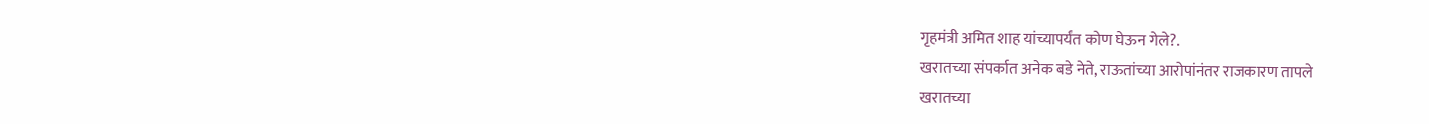गृहमंत्री अमित शाह यांच्यापर्यंत कोण घेऊन गेले?.
खरातच्या संपर्कात अनेक बडे नेते, राऊतांच्या आरोपांनंतर राजकारण तापले
खरातच्या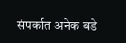संपर्कात अनेक बडे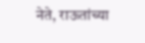नेते, राऊतांच्या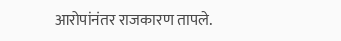आरोपांनंतर राजकारण तापले.